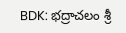BDK: భద్రాచలం శ్రీ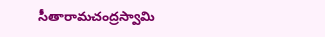సీతారామచంద్రస్వామి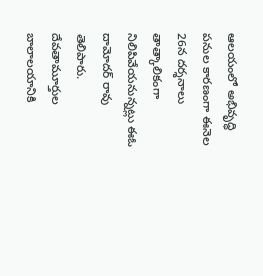ఆలయంలో అభివృద్ధి పనుల కారణంగా ఈనెల 26న దర్శనాలు తాత్కాలికంగా నిలిపివేయనున్నట్లు ఈఓ దామోదర్ రావు తెలిపారు. దేవతామూర్తుల బాలాలయానికి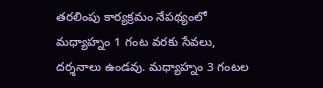తరలింపు కార్యక్రమం నేపథ్యంలో మధ్యాహ్నం 1 గంట వరకు సేవలు, దర్శనాలు ఉండవు. మధ్యాహ్నం 3 గంటల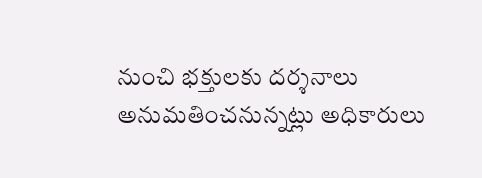నుంచి భక్తులకు దర్శనాలు అనుమతించనున్నట్లు అధికారులు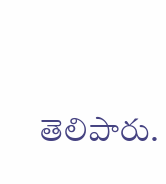తెలిపారు.